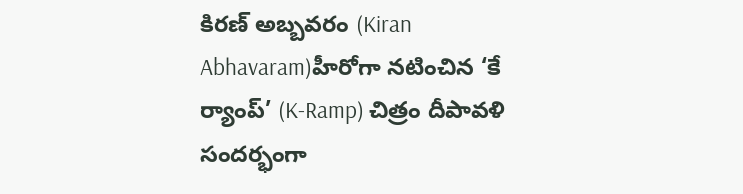కిరణ్ అబ్బవరం (Kiran Abhavaram)హీరోగా నటించిన ‘కే ర్యాంప్’ (K-Ramp) చిత్రం దీపావళి సందర్భంగా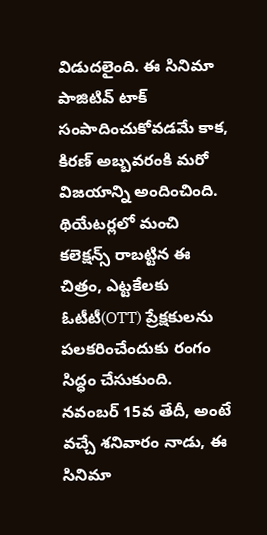విడుదలైంది. ఈ సినిమా పాజిటివ్ టాక్ సంపాదించుకోవడమే కాక, కిరణ్ అబ్బవరంకి మరో విజయాన్ని అందించింది. థియేటర్లలో మంచి కలెక్షన్స్ రాబట్టిన ఈ చిత్రం, ఎట్టకేలకు ఓటీటీ(OTT) ప్రేక్షకులను పలకరించేందుకు రంగం సిద్ధం చేసుకుంది.
నవంబర్ 15వ తేదీ, అంటే వచ్చే శనివారం నాడు, ఈ సినిమా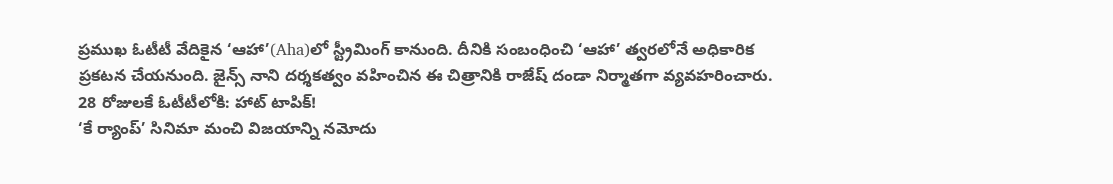ప్రముఖ ఓటీటీ వేదికైన ‘ఆహా’(Aha)లో స్ట్రీమింగ్ కానుంది. దీనికి సంబంధించి ‘ఆహా’ త్వరలోనే అధికారిక ప్రకటన చేయనుంది. జైన్స్ నాని దర్శకత్వం వహించిన ఈ చిత్రానికి రాజేష్ దండా నిర్మాతగా వ్యవహరించారు.
28 రోజులకే ఓటీటీలోకి: హాట్ టాపిక్!
‘కే ర్యాంప్’ సినిమా మంచి విజయాన్ని నమోదు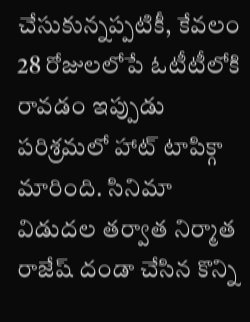చేసుకున్నప్పటికీ, కేవలం 28 రోజులలోపే ఓటీటీలోకి రావడం ఇప్పుడు పరిశ్రమలో హాట్ టాపిక్గా మారింది. సినిమా విడుదల తర్వాత నిర్మాత రాజేష్ దండా చేసిన కొన్ని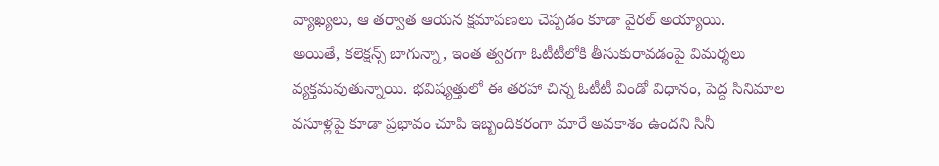వ్యాఖ్యలు, ఆ తర్వాత ఆయన క్షమాపణలు చెప్పడం కూడా వైరల్ అయ్యాయి.
అయితే, కలెక్షన్స్ బాగున్నా, ఇంత త్వరగా ఓటీటీలోకి తీసుకురావడంపై విమర్శలు వ్యక్తమవుతున్నాయి. భవిష్యత్తులో ఈ తరహా చిన్న ఓటీటీ విండో విధానం, పెద్ద సినిమాల వసూళ్లపై కూడా ప్రభావం చూపి ఇబ్బందికరంగా మారే అవకాశం ఉందని సినీ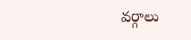వర్గాలు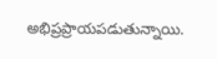అభిప్రప్రాయపడుతున్నాయి.